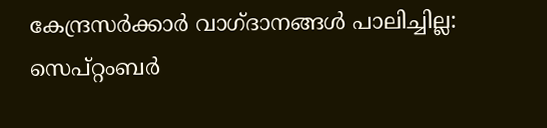കേന്ദ്രസര്‍ക്കാര്‍ വാഗ്ദാനങ്ങള്‍ പാലിച്ചില്ല: സെപ്റ്റംബര്‍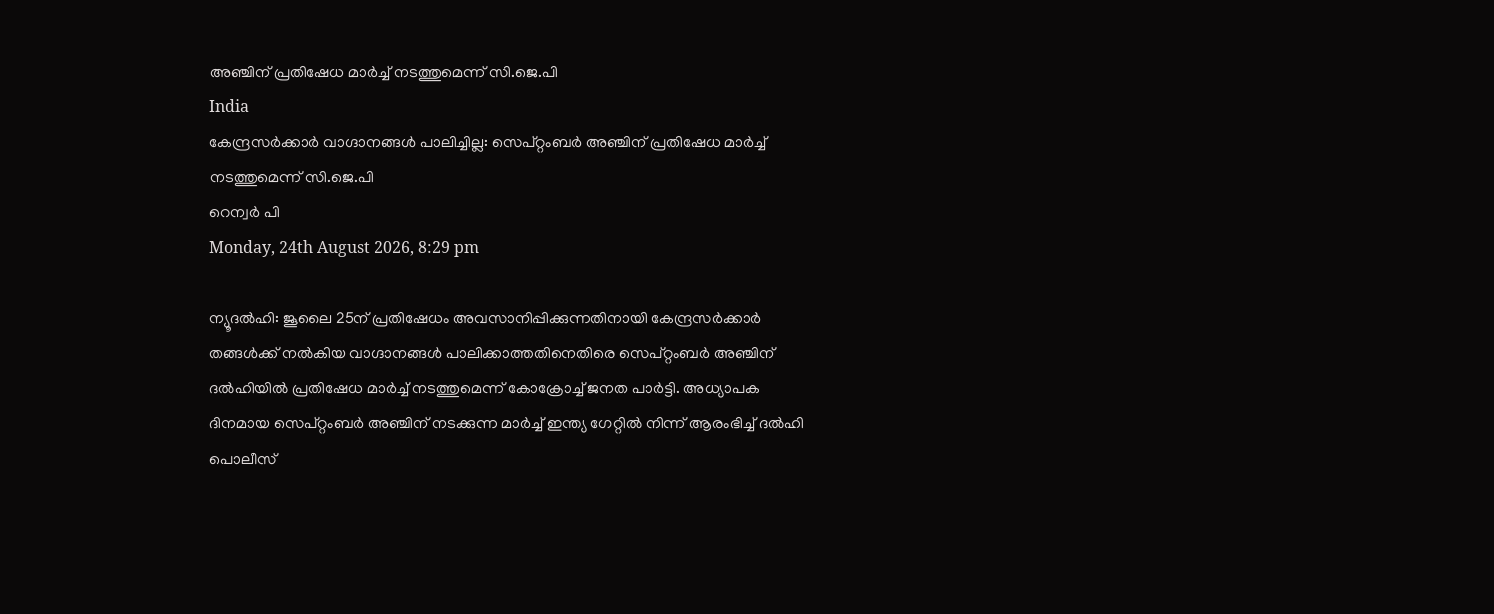അഞ്ചിന് പ്രതിഷേധ മാര്‍ച്ച് നടത്തുമെന്ന് സി.ജെ.പി
India
കേന്ദ്രസര്‍ക്കാര്‍ വാഗ്ദാനങ്ങള്‍ പാലിച്ചില്ല: സെപ്റ്റംബര്‍ അഞ്ചിന് പ്രതിഷേധ മാര്‍ച്ച് നടത്തുമെന്ന് സി.ജെ.പി
റെന്വര്‍ പി
Monday, 24th August 2026, 8:29 pm

ന്യൂദല്‍ഹി: ജൂലൈ 25ന് പ്രതിഷേധം അവസാനിപ്പിക്കുന്നതിനായി കേന്ദ്രസര്‍ക്കാര്‍ തങ്ങള്‍ക്ക് നല്‍കിയ വാഗ്ദാനങ്ങള്‍ പാലിക്കാത്തതിനെതിരെ സെപ്റ്റംബര്‍ അഞ്ചിന് ദല്‍ഹിയില്‍ പ്രതിഷേധ മാര്‍ച്ച് നടത്തുമെന്ന് കോക്രോച്ച് ജനത പാര്‍ട്ടി. അധ്യാപക ദിനമായ സെപ്റ്റംബര്‍ അഞ്ചിന് നടക്കുന്ന മാര്‍ച്ച് ഇന്ത്യ ഗേറ്റില്‍ നിന്ന് ആരംഭിച്ച് ദല്‍ഹി പൊലീസ്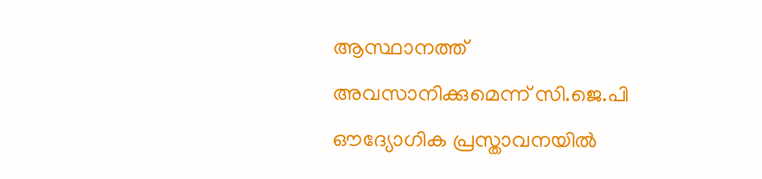ആസ്ഥാനത്ത് അവസാനിക്കുമെന്ന് സി.ജെ.പി ഔദ്യോഗിക പ്രസ്താവനയില്‍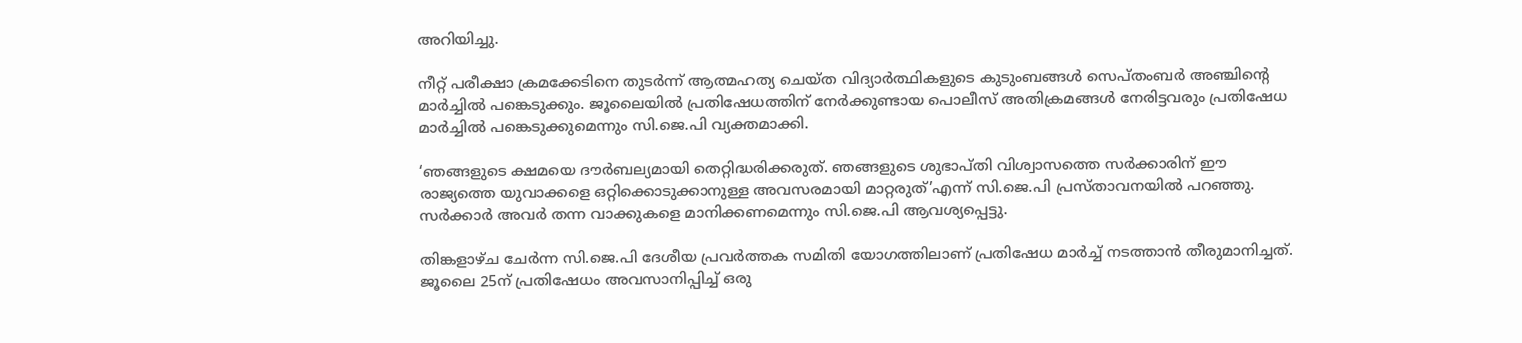അറിയിച്ചു.

നീറ്റ് പരീക്ഷാ ക്രമക്കേടിനെ തുടര്‍ന്ന് ആത്മഹത്യ ചെയ്ത വിദ്യാര്‍ത്ഥികളുടെ കുടുംബങ്ങള്‍ സെപ്തംബര്‍ അഞ്ചിന്റെ മാര്‍ച്ചില്‍ പങ്കെടുക്കും. ജൂലൈയില്‍ പ്രതിഷേധത്തിന് നേര്‍ക്കുണ്ടായ പൊലീസ് അതിക്രമങ്ങള്‍ നേരിട്ടവരും പ്രതിഷേധ മാര്‍ച്ചില്‍ പങ്കെടുക്കുമെന്നും സി.ജെ.പി വ്യക്തമാക്കി.

‘ഞങ്ങളുടെ ക്ഷമയെ ദൗര്‍ബല്യമായി തെറ്റിദ്ധരിക്കരുത്. ഞങ്ങളുടെ ശുഭാപ്തി വിശ്വാസത്തെ സര്‍ക്കാരിന് ഈ രാജ്യത്തെ യുവാക്കളെ ഒറ്റിക്കൊടുക്കാനുള്ള അവസരമായി മാറ്റരുത്’എന്ന് സി.ജെ.പി പ്രസ്താവനയില്‍ പറഞ്ഞു. സര്‍ക്കാര്‍ അവര്‍ തന്ന വാക്കുകളെ മാനിക്കണമെന്നും സി.ജെ.പി ആവശ്യപ്പെട്ടു.

തിങ്കളാഴ്ച ചേര്‍ന്ന സി.ജെ.പി ദേശീയ പ്രവര്‍ത്തക സമിതി യോഗത്തിലാണ് പ്രതിഷേധ മാര്‍ച്ച് നടത്താന്‍ തീരുമാനിച്ചത്. ജൂലൈ 25ന് പ്രതിഷേധം അവസാനിപ്പിച്ച് ഒരു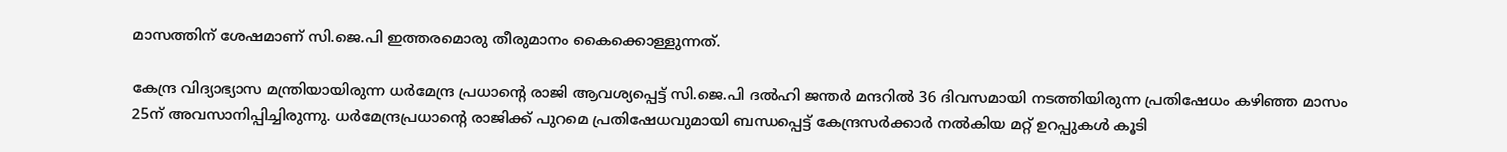മാസത്തിന് ശേഷമാണ് സി.ജെ.പി ഇത്തരമൊരു തീരുമാനം കൈക്കൊള്ളുന്നത്.

കേന്ദ്ര വിദ്യാഭ്യാസ മന്ത്രിയായിരുന്ന ധര്‍മേന്ദ്ര പ്രധാന്റെ രാജി ആവശ്യപ്പെട്ട് സി.ജെ.പി ദല്‍ഹി ജന്തര്‍ മന്ദറില്‍ 36 ദിവസമായി നടത്തിയിരുന്ന പ്രതിഷേധം കഴിഞ്ഞ മാസം 25ന് അവസാനിപ്പിച്ചിരുന്നു. ധര്‍മേന്ദ്രപ്രധാന്റെ രാജിക്ക് പുറമെ പ്രതിഷേധവുമായി ബന്ധപ്പെട്ട് കേന്ദ്രസര്‍ക്കാര്‍ നല്‍കിയ മറ്റ് ഉറപ്പുകള്‍ കൂടി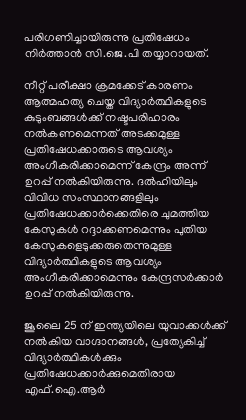പരിഗണിച്ചായിരുന്നു പ്രതിഷേധം നിര്‍ത്താന്‍ സി.ജെ.പി തയ്യാറായത്.

നീറ്റ് പരീക്ഷാ ക്രമക്കേട് കാരണം ആത്മഹത്യ ചെയ്ത വിദ്യാര്‍ത്ഥികളുടെ കുടുംബങ്ങള്‍ക്ക് നഷ്ടപരിഹാരം നല്‍കണമെന്നത് അടക്കമുള്ള പ്രതിഷേധക്കാരുടെ ആവശ്യം അംഗീകരിക്കാമെന്ന് കേന്ദ്രം അന്ന് ഉറപ്പ് നല്‍കിയിരുന്നു. ദല്‍ഹിയിലും വിവിധ സംസ്ഥാനങ്ങളിലും പ്രതിഷേധക്കാര്‍ക്കെതിരെ ചുമത്തിയ കേസുകള്‍ റദ്ദാക്കണമെന്നും പുതിയ കേസുകളെടുക്കരുതെന്നുമുള്ള വിദ്യാര്‍ത്ഥികളുടെ ആവശ്യം അംഗീകരിക്കാമെന്നും കേന്ദ്രസര്‍ക്കാര്‍ ഉറപ്പ് നല്‍കിയിരുന്നു.

ജൂലൈ 25 ന് ഇന്ത്യയിലെ യുവാക്കള്‍ക്ക് നല്‍കിയ വാഗ്ദാനങ്ങള്‍, പ്രത്യേകിച്ച് വിദ്യാര്‍ത്ഥികള്‍ക്കും പ്രതിഷേധക്കാര്‍ക്കുമെതിരായ എഫ്.ഐ.ആര്‍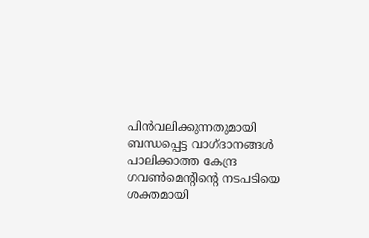പിന്‍വലിക്കുന്നതുമായി ബന്ധപ്പെട്ട വാഗ്ദാനങ്ങള്‍ പാലിക്കാത്ത കേന്ദ്ര ഗവണ്‍മെന്റിന്റെ നടപടിയെ ശക്തമായി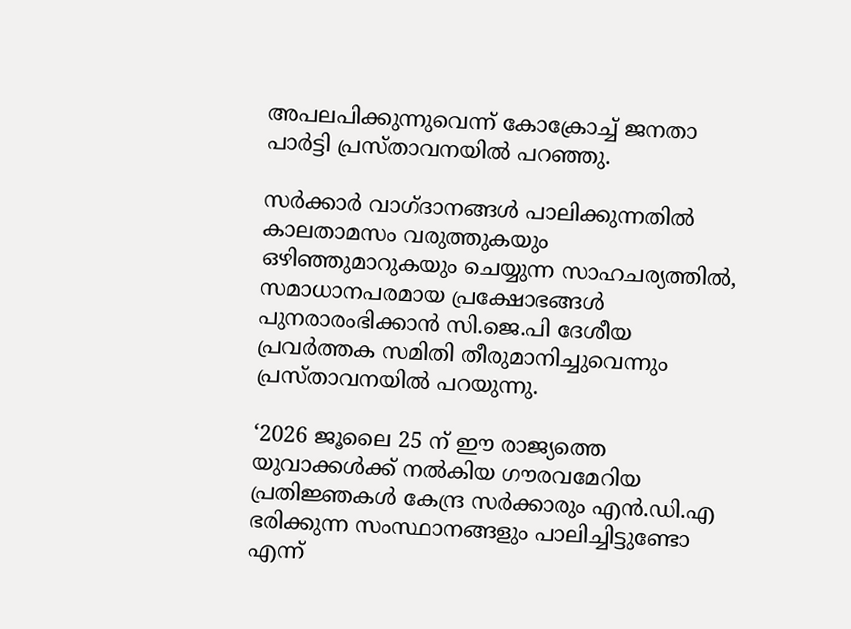അപലപിക്കുന്നുവെന്ന് കോക്രോച്ച് ജനതാ പാര്‍ട്ടി പ്രസ്താവനയില്‍ പറഞ്ഞു.

സര്‍ക്കാര്‍ വാഗ്ദാനങ്ങള്‍ പാലിക്കുന്നതില്‍ കാലതാമസം വരുത്തുകയും ഒഴിഞ്ഞുമാറുകയും ചെയ്യുന്ന സാഹചര്യത്തില്‍, സമാധാനപരമായ പ്രക്ഷോഭങ്ങള്‍ പുനരാരംഭിക്കാന്‍ സി.ജെ.പി ദേശീയ പ്രവര്‍ത്തക സമിതി തീരുമാനിച്ചുവെന്നും പ്രസ്താവനയില്‍ പറയുന്നു.

‘2026 ജൂലൈ 25 ന് ഈ രാജ്യത്തെ യുവാക്കള്‍ക്ക് നല്‍കിയ ഗൗരവമേറിയ പ്രതിജ്ഞകള്‍ കേന്ദ്ര സര്‍ക്കാരും എന്‍.ഡി.എ ഭരിക്കുന്ന സംസ്ഥാനങ്ങളും പാലിച്ചിട്ടുണ്ടോ എന്ന്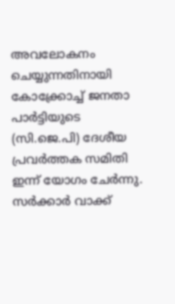അവലോകനം ചെയ്യുന്നതിനായി കോക്ക്രോച്ച് ജനതാ പാര്‍ട്ടിയുടെ (സി.ജെ.പി) ദേശീയ പ്രവര്‍ത്തക സമിതി ഇന്ന് യോഗം ചേര്‍ന്നു. സര്‍ക്കാര്‍ വാക്ക്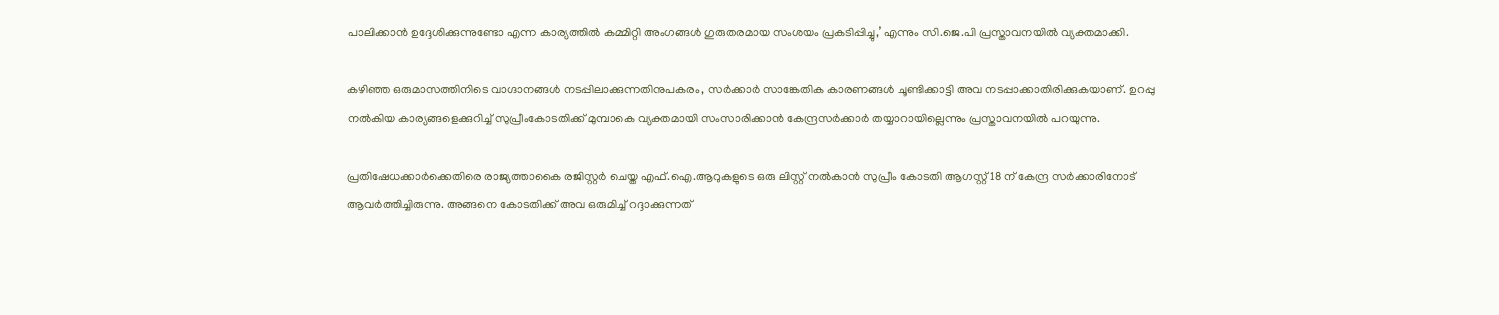പാലിക്കാന്‍ ഉദ്ദേശിക്കുന്നുണ്ടോ എന്ന കാര്യത്തില്‍ കമ്മിറ്റി അംഗങ്ങള്‍ ഗുരുതരമായ സംശയം പ്രകടിപ്പിച്ചു,’ എന്നും സി.ജെ.പി പ്രസ്താവനയില്‍ വ്യക്തമാക്കി.

കഴിഞ്ഞ ഒരുമാസത്തിനിടെ വാഗ്ദാനങ്ങള്‍ നടപ്പിലാക്കുന്നതിനുപകരം, സര്‍ക്കാര്‍ സാങ്കേതിക കാരണങ്ങള്‍ ചൂണ്ടിക്കാട്ടി അവ നടപ്പാക്കാതിരിക്കുകയാണ്. ഉറപ്പു നല്‍കിയ കാര്യങ്ങളെക്കുറിച്ച് സുപ്രീംകോടതിക്ക് മുമ്പാകെ വ്യക്തമായി സംസാരിക്കാന്‍ കേന്ദ്രസര്‍ക്കാര്‍ തയ്യാറായില്ലെന്നും പ്രസ്താവനയില്‍ പറയുന്നു.

പ്രതിഷേധക്കാര്‍ക്കെതിരെ രാജ്യത്താകൈ രജിസ്റ്റര്‍ ചെയ്ത എഫ്.ഐ.ആറുകളുടെ ഒരു ലിസ്റ്റ് നല്‍കാന്‍ സുപ്രീം കോടതി ആഗസ്റ്റ് 18 ന് കേന്ദ്ര സര്‍ക്കാരിനോട് ആവര്‍ത്തിച്ചിരുന്നു. അങ്ങനെ കോടതിക്ക് അവ ഒരുമിച്ച് റദ്ദാക്കുന്നത്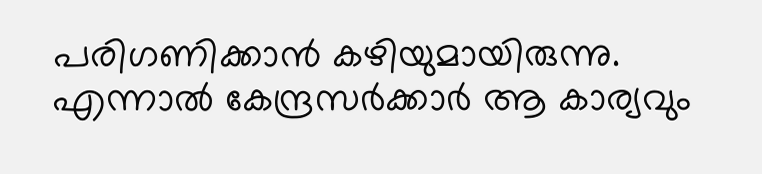പരിഗണിക്കാന്‍ കഴിയുമായിരുന്നു. എന്നാല്‍ കേന്ദ്രസര്‍ക്കാര്‍ ആ കാര്യവും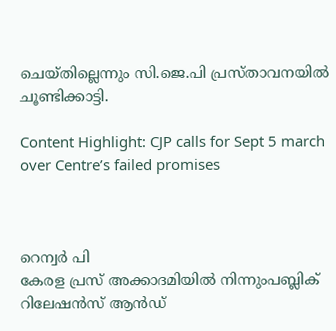ചെയ്തില്ലെന്നും സി.ജെ.പി പ്രസ്താവനയില്‍ ചൂണ്ടിക്കാട്ടി.

Content Highlight: CJP calls for Sept 5 march over Centre’s failed promises



റെന്വര്‍ പി
കേരള പ്രസ് അക്കാദമിയില്‍ നിന്നുംപബ്ലിക് റിലേഷന്‍സ് ആന്‍ഡ്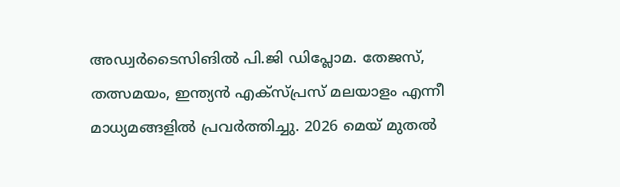അഡ്വര്‍ടൈസിങില്‍ പി.ജി ഡിപ്ലോമ. തേജസ്, തത്സമയം, ഇന്ത്യന്‍ എക്‌സ്പ്രസ് മലയാളം എന്നീ മാധ്യമങ്ങളില്‍ പ്രവര്‍ത്തിച്ചു. 2026 മെയ് മുതല്‍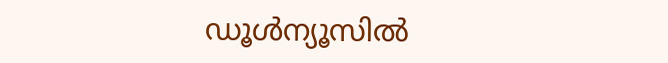ഡൂള്‍ന്യൂസില്‍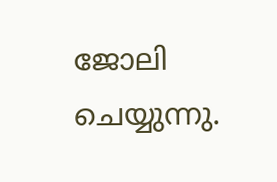ജോലി ചെയ്യുന്നു.